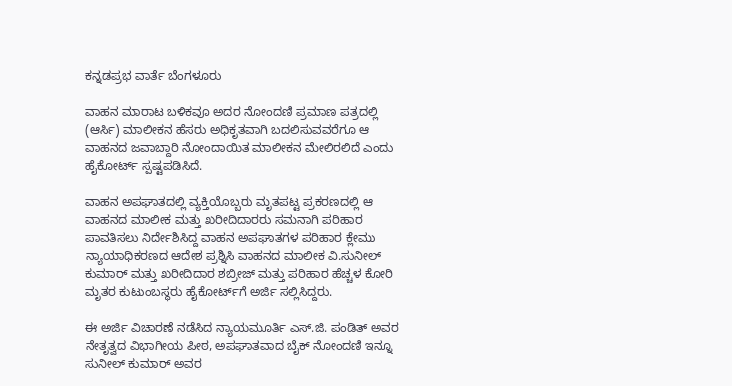ಕನ್ನಡಪ್ರಭ ವಾರ್ತೆ ಬೆಂಗಳೂರು

ವಾಹನ ಮಾರಾಟ ಬಳಿಕವೂ ಅದರ ನೋಂದಣಿ ಪ್ರಮಾಣ ಪತ್ರದಲ್ಲಿ (ಆರ್ಸಿ) ಮಾಲೀಕನ ಹೆಸರು ಅಧಿಕೃತವಾಗಿ ಬದಲಿಸುವವರೆಗೂ ಆ ವಾಹನದ ಜವಾಬ್ದಾರಿ ನೋಂದಾಯಿತ ಮಾಲೀಕನ ಮೇಲಿರಲಿದೆ ಎಂದು ಹೈಕೋರ್ಟ್ ಸ್ಪಷ್ಟಪಡಿಸಿದೆ.

ವಾಹನ ಅಪಘಾತದಲ್ಲಿ ವ್ಯಕ್ತಿಯೊಬ್ಬರು ಮೃತಪಟ್ಟ ಪ್ರಕರಣದಲ್ಲಿ ಆ ವಾಹನದ ಮಾಲೀಕ ಮತ್ತು ಖರೀದಿದಾರರು ಸಮನಾಗಿ ಪರಿಹಾರ ಪಾವತಿಸಲು ನಿರ್ದೇಶಿಸಿದ್ದ ವಾಹನ ಅಪಘಾತಗಳ ಪರಿಹಾರ ಕ್ಲೇಮು ನ್ಯಾಯಾಧಿಕರಣದ ಆದೇಶ ಪ್ರಶ್ನಿಸಿ ವಾಹನದ ಮಾಲೀಕ ವಿ.ಸುನೀಲ್‌ ಕುಮಾರ್‌ ಮತ್ತು ಖರೀದಿದಾರ ಶಬ್ರೀಜ್‌ ಮತ್ತು ಪರಿಹಾರ ಹೆಚ್ಚಳ ಕೋರಿ ಮೃತರ ಕುಟುಂಬಸ್ಥರು ಹೈಕೋರ್ಟ್‌ಗೆ ಅರ್ಜಿ ಸಲ್ಲಿಸಿದ್ದರು.

ಈ ಅರ್ಜಿ ವಿಚಾರಣೆ ನಡೆಸಿದ ನ್ಯಾಯಮೂರ್ತಿ ಎಸ್‌.ಜಿ. ಪಂಡಿತ್‌ ಅವರ ನೇತೃತ್ವದ ವಿಭಾಗೀಯ ಪೀಠ, ಅಪಘಾತವಾದ ಬೈಕ್ ನೋಂದಣಿ ಇನ್ನೂ ಸುನೀಲ್ ಕುಮಾರ್ ಅವರ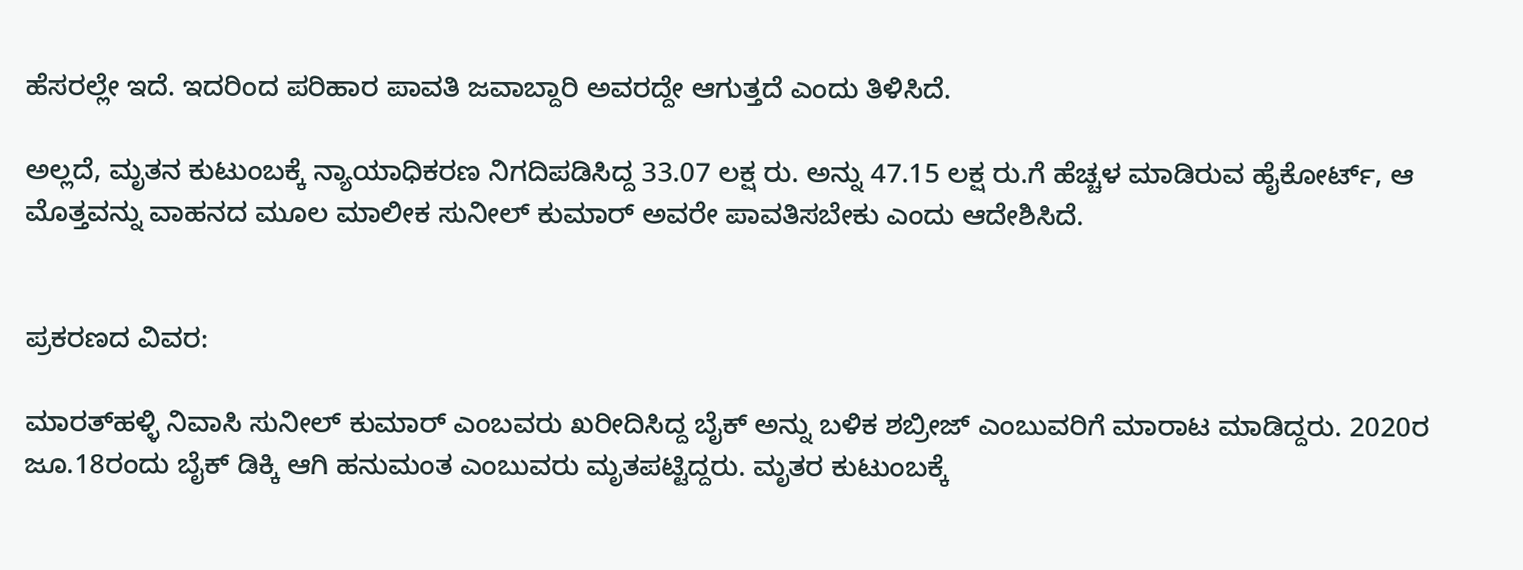ಹೆಸರಲ್ಲೇ ಇದೆ. ಇದರಿಂದ ಪರಿಹಾರ ಪಾವತಿ ಜವಾಬ್ದಾರಿ ಅವರದ್ದೇ ಆಗುತ್ತದೆ ಎಂದು ತಿಳಿಸಿದೆ.

ಅಲ್ಲದೆ, ಮೃತನ ಕುಟುಂಬಕ್ಕೆ ನ್ಯಾಯಾಧಿಕರಣ ನಿಗದಿಪಡಿಸಿದ್ದ 33.07 ಲಕ್ಷ ರು. ಅನ್ನು 47.15 ಲಕ್ಷ ರು.ಗೆ ಹೆಚ್ಚಳ ಮಾಡಿರುವ ಹೈಕೋರ್ಟ್‌, ಆ ಮೊತ್ತವನ್ನು ವಾಹನದ ಮೂಲ ಮಾಲೀಕ ಸುನೀಲ್‌ ಕುಮಾರ್‌ ಅವರೇ ಪಾವತಿಸಬೇಕು ಎಂದು ಆದೇಶಿಸಿದೆ.


ಪ್ರಕರಣದ ವಿವರ:

ಮಾರತ್‌ಹಳ್ಳಿ ನಿವಾಸಿ ಸುನೀಲ್ ಕುಮಾರ್ ಎಂಬವರು ಖರೀದಿಸಿದ್ದ ಬೈಕ್‌ ಅನ್ನು ಬಳಿಕ ಶಬ್ರೀಜ್‌ ಎಂಬುವರಿಗೆ ಮಾರಾಟ ಮಾಡಿದ್ದರು. 2020ರ ಜೂ.18ರಂದು ಬೈಕ್ ಡಿಕ್ಕಿ ಆಗಿ ಹನುಮಂತ ಎಂಬುವರು ಮೃತಪಟ್ಟಿದ್ದರು. ಮೃತರ ಕುಟುಂಬಕ್ಕೆ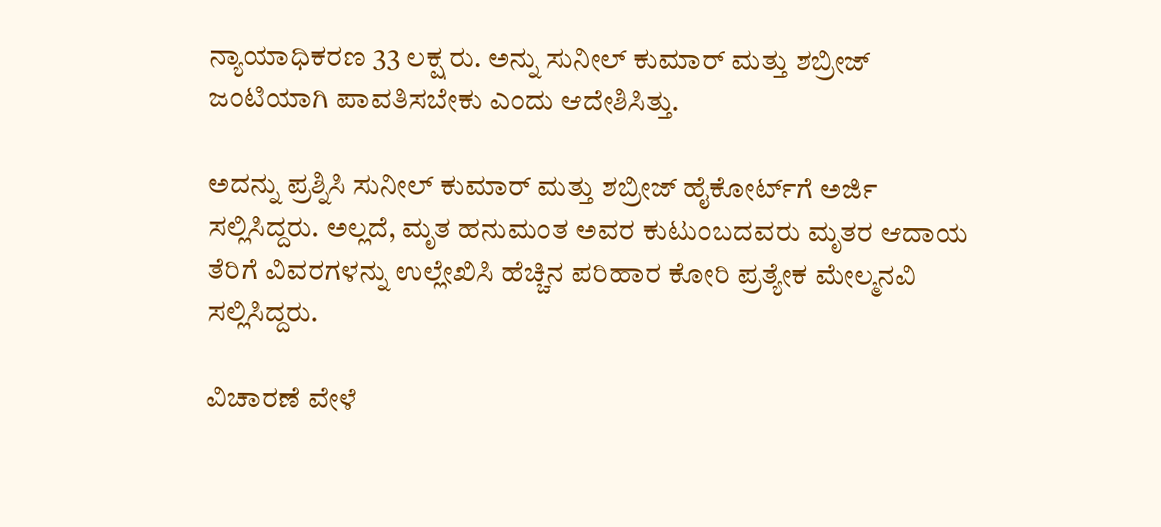ನ್ಯಾಯಾಧಿಕರಣ 33 ಲಕ್ಷ ರು. ಅನ್ನು ಸುನೀಲ್‌ ಕುಮಾರ್‌ ಮತ್ತು ಶಬ್ರೀಜ್‌ ಜಂಟಿಯಾಗಿ ಪಾವತಿಸಬೇಕು ಎಂದು ಆದೇಶಿಸಿತ್ತು.

ಅದನ್ನು ಪ್ರಶ್ನಿಸಿ ಸುನೀಲ್‌ ಕುಮಾರ್‌ ಮತ್ತು ಶಬ್ರೀಜ್‌ ಹೈಕೋರ್ಟ್‌ಗೆ ಅರ್ಜಿ ಸಲ್ಲಿಸಿದ್ದರು. ಅಲ್ಲದೆ, ಮೃತ ಹನುಮಂತ ಅವರ ಕುಟುಂಬದವರು ಮೃತರ ಆದಾಯ ತೆರಿಗೆ ವಿವರಗಳನ್ನು ಉಲ್ಲೇಖಿಸಿ ಹೆಚ್ಚಿನ ಪರಿಹಾರ ಕೋರಿ ಪ್ರತ್ಯೇಕ ಮೇಲ್ಮನವಿ ಸಲ್ಲಿಸಿದ್ದರು.

ವಿಚಾರಣೆ ವೇಳೆ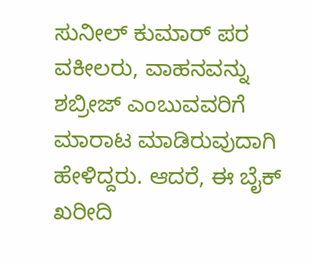ಸುನೀಲ್ ಕುಮಾರ್ ಪರ ವಕೀಲರು, ವಾಹನವನ್ನು ಶಬ್ರೀಜ್ ಎಂಬುವವರಿಗೆ ಮಾರಾಟ ಮಾಡಿರುವುದಾಗಿ ಹೇಳಿದ್ದರು. ಆದರೆ, ಈ ಬೈಕ್‌ ಖರೀದಿ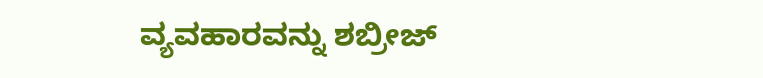ವ್ಯವಹಾರವನ್ನು ಶಬ್ರೀಜ್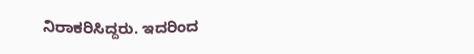ನಿರಾಕರಿಸಿದ್ದರು. ಇದರಿಂದ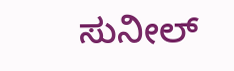ಸುನೀಲ್‌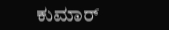ಕುಮಾರ್‌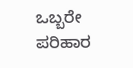ಒಬ್ಬರೇ ಪರಿಹಾರ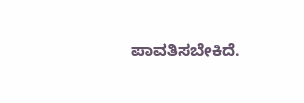ಪಾವತಿಸಬೇಕಿದೆ.